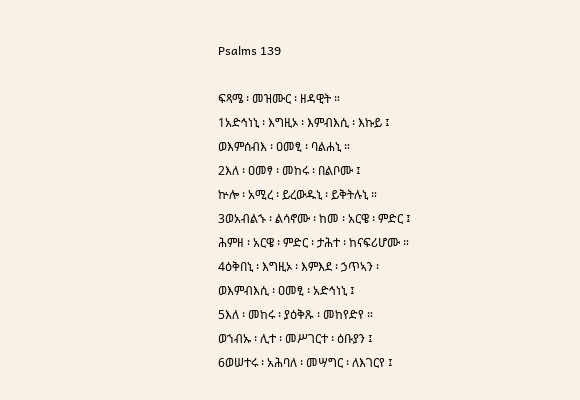Psalms 139

ፍጻሜ ፡ መዝሙር ፡ ዘዳዊት ።
1አድኅነኒ ፡ እግዚኦ ፡ እምብእሲ ፡ እኩይ ፤
ወእምሰብእ ፡ ዐመፂ ፡ ባልሐኒ ።
2እለ ፡ ዐመፃ ፡ መከሩ ፡ በልቦሙ ፤
ኵሎ ፡ አሚረ ፡ ይረውዱኒ ፡ ይቅትሉኒ ።
3ወአብልኁ ፡ ልሳኖሙ ፡ ከመ ፡ አርዌ ፡ ምድር ፤
ሕምዘ ፡ አርዌ ፡ ምድር ፡ ታሕተ ፡ ከናፍሪሆሙ ።
4ዕቅበኒ ፡ እግዚኦ ፡ እምእደ ፡ ኃጥኣን ፡
ወእምብእሲ ፡ ዐመፂ ፡ አድኅነኒ ፤
5እለ ፡ መከሩ ፡ ያዕቅጹ ፡ መከየድየ ።
ወኀብኡ ፡ ሊተ ፡ መሥገርተ ፡ ዕቡያን ፤
6ወሠተሩ ፡ አሕባለ ፡ መሣግር ፡ ለእገርየ ፤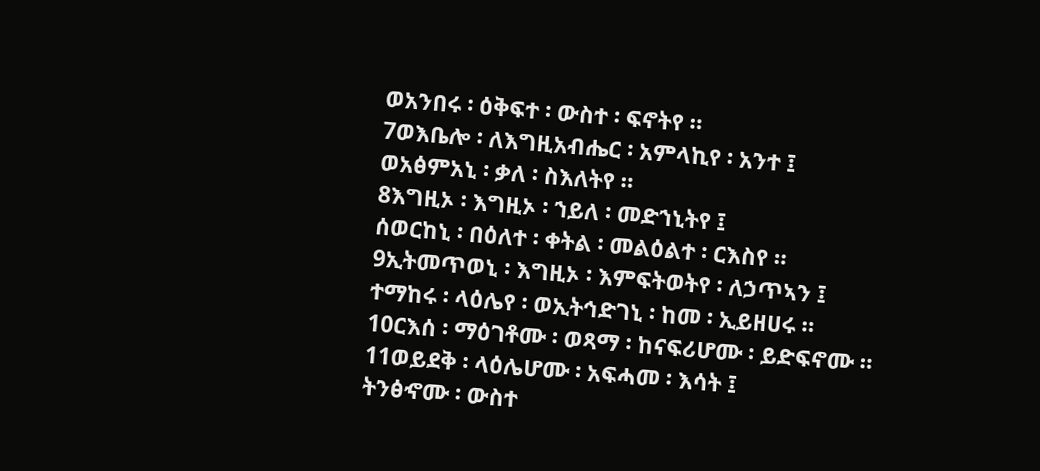ወአንበሩ ፡ ዕቅፍተ ፡ ውስተ ፡ ፍኖትየ ።
7ወእቤሎ ፡ ለእግዚአብሔር ፡ አምላኪየ ፡ አንተ ፤
ወአፅምአኒ ፡ ቃለ ፡ ስእለትየ ።
8እግዚኦ ፡ እግዚኦ ፡ ኀይለ ፡ መድኀኒትየ ፤
ሰወርከኒ ፡ በዕለተ ፡ ቀትል ፡ መልዕልተ ፡ ርእስየ ።
9ኢትመጥወኒ ፡ እግዚኦ ፡ እምፍትወትየ ፡ ለኃጥኣን ፤
ተማከሩ ፡ ላዕሌየ ፡ ወኢትኅድገኒ ፡ ከመ ፡ ኢይዘሀሩ ።
10ርእሰ ፡ ማዕገቶሙ ፡ ወጻማ ፡ ከናፍሪሆሙ ፡ ይድፍኖሙ ።
11ወይደቅ ፡ ላዕሌሆሙ ፡ አፍሓመ ፡ እሳት ፤
ትንፅኆሙ ፡ ውስተ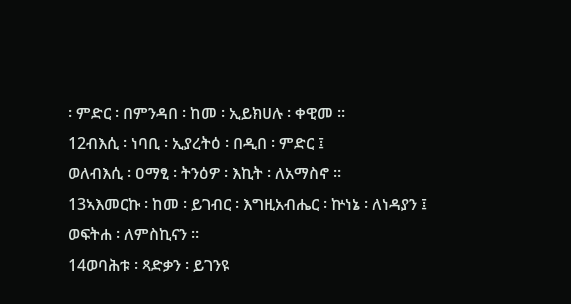፡ ምድር ፡ በምንዳበ ፡ ከመ ፡ ኢይክሀሉ ፡ ቀዊመ ።
12ብእሲ ፡ ነባቢ ፡ ኢያረትዕ ፡ በዲበ ፡ ምድር ፤
ወለብእሲ ፡ ዐማፂ ፡ ትንዕዎ ፡ እኪት ፡ ለአማስኖ ።
13ኣእመርኩ ፡ ከመ ፡ ይገብር ፡ እግዚአብሔር ፡ ኵነኔ ፡ ለነዳያን ፤
ወፍትሐ ፡ ለምስኪናን ።
14ወባሕቱ ፡ ጻድቃን ፡ ይገንዩ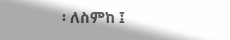፡ ለስምከ ፤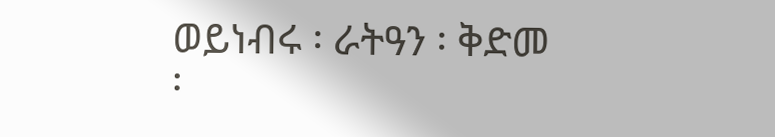ወይነብሩ ፡ ራትዓን ፡ ቅድመ ፡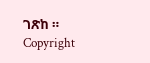ገጽከ ።
Copyright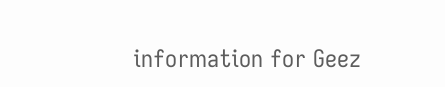information for Geez